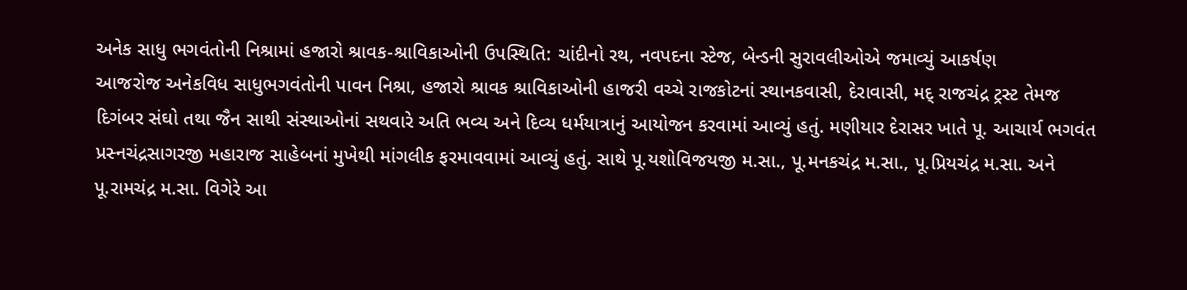અનેક સાધુ ભગવંતોની નિશ્રામાં હજારો શ્રાવક-શ્રાવિકાઓની ઉપસ્થિતિ: ચાંદીનો રથ, નવપદના સ્ટેજ, બેન્ડની સુરાવલીઓએ જમાવ્યું આકર્ષણ
આજરોજ અનેકવિધ સાધુભગવંતોની પાવન નિશ્રા, હજારો શ્રાવક શ્રાવિકાઓની હાજરી વચ્ચે રાજકોટનાં સ્થાનકવાસી, દેરાવાસી, મદ્ રાજચંદ્ર ટ્રસ્ટ તેમજ દિગંબર સંઘો તથા જૈન સાથી સંસ્થાઓનાં સથવારે અતિ ભવ્ય અને દિવ્ય ધર્મયાત્રાનું આયોજન કરવામાં આવ્યું હતું. મણીયાર દેરાસર ખાતે પૂ. આચાર્ય ભગવંત પ્રસ્નચંદ્રસાગરજી મહારાજ સાહેબનાં મુખેથી માંગલીક ફરમાવવામાં આવ્યું હતું. સાથે પૂ.યશોવિજયજી મ.સા., પૂ.મનકચંદ્ર મ.સા., પૂ.પ્રિયચંદ્ર મ.સા. અને પૂ.રામચંદ્ર મ.સા. વિગેરે આ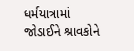ધર્મયાત્રામાં જોડાઈને શ્રાવકોને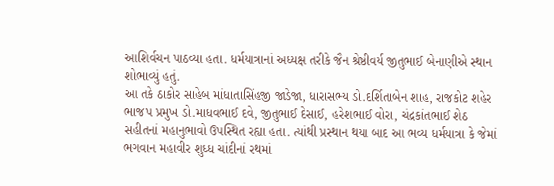આશિર્વચન પાઠવ્યા હતા. ધર્મયાત્રાનાં અધ્યક્ષ તરીકે જૈન શ્રેષ્ઠીવર્ય જીતુભાઈ બેનાણીએ સ્થાન શોભાવ્યું હતું.
આ તકે ઠાકોર સાહેબ માંધાતાસિંહજી જાડેજા, ધારાસભ્ય ડો.દર્શિતાબેન શાહ, રાજકોટ શહેર ભાજપ પ્રમુખ ડો.માધવભાઈ દવે, જીતુભાઈ દેસાઈ, હરેશભાઈ વોરા, ચંદ્રકાંતભાઈ શેઠ સહીતનાં મહાનુભાવો ઉપસ્થિત રહ્યા હતા. ત્યાંથી પ્રસ્થાન થયા બાદ આ ભવ્ય ધર્મયાત્રા કે જેમાં ભગવાન મહાવીર શુધ્ધ ચાંદીનાં રથમાં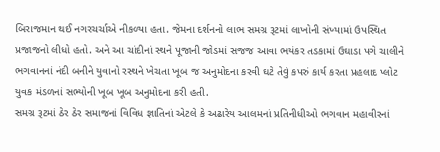બિરાજમાન થઈ નગરચર્ચાએ નીકળ્યા હતા. જેમના દર્શનનો લાભ સમગ્ર રૂટમાં લાખોની સંખ્યામાં ઉપસ્થિત પ્રજાજનો લીધો હતો. અને આ ચાંદીનાં સ્થને પૂજાની જોડમાં સજજ આવા ભયંકર તડકામાં ઉઘાડા પગે ચાલીને ભગવાનનાં નંદી બનીને યુવાનો રસ્થને ખેચતા ખૂબ જ અનુમોદના કરવી ઘટે તેવું કપરું કાર્ય કરતા પ્રહલાદ પ્લોટ યુવક મંડળનાં સભ્યોની ખૂબ ખૂબ અનુમોદના કરી હતી.
સમગ્ર રૂટમાં ઠેર ઠેર સમાજનાં વિવિધ જ્ઞાતિનાં એટલે કે અઢારેય આલમનાં પ્રતિનીધીઓ ભગવાન મહાવીરનાં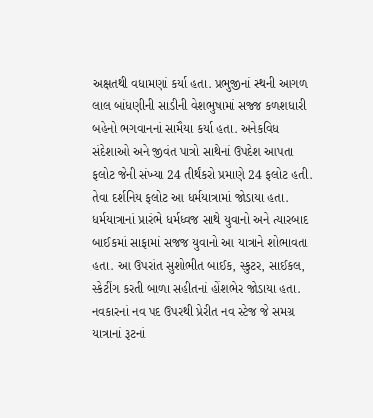અક્ષતથી વધામણાં કર્યા હતા. પ્રભુજીનાં સ્થની આગળ લાલ બાંધણીની સાડીની વેશભુષામાં સજ્જ કળશધારી બહેનો ભગવાનનાં સામૈયા કર્યા હતા. અનેકવિધ સંદેશાઓ અને જીવંત પાત્રો સાથેનાં ઉપદેશ આપતા ફલોટ જેની સંખ્યા 24 તીર્થંકરો પ્રમાણે 24 ફલોટ હતી. તેવા દર્શનિય ફલોટ આ ધર્મયાત્રામાં જોડાયા હતા. ધર્મયાત્રાનાં પ્રારંભે ધર્મધ્વજ સાથે યુવાનો અને ત્યારબાદ બાઈકમાં સાફામાં સજજ યુવાનો આ યાત્રાને શોભાવતા હતા. આ ઉપરાંત સુશોભીત બાઈક, સ્કુટર, સાઈકલ, સ્કેટીંગ કરતી બાળા સહીતનાં હોંશભેર જોડાયા હતા. નવકારનાં નવ પદ ઉપરથી પ્રેરીત નવ સ્ટેજ જે સમગ્ર યાત્રાનાં રૂટનાં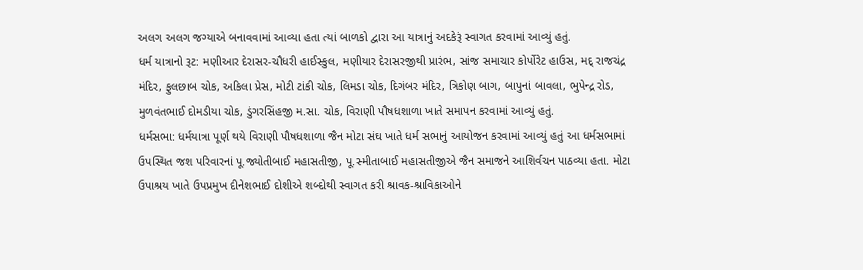અલગ અલગ જગ્યાએ બનાવવામાં આવ્યા હતા ત્યાં બાળકો દ્વારા આ યાત્રાનું અદકેરૂં સ્વાગત કરવામાં આવ્યું હતું.
ધર્મ યાત્રાનો રૂટ: મણીઆર દેરાસર-ચૌધરી હાઈસ્કુલ, મણીયાર દેરાસરજીથી પ્રારંભ, સાંજ સમાચાર કોર્પોરેટ હાઉસ, મદ્ રાજચંદ્ર મંદિર, ફુલછાબ ચોક, અકિલા પ્રેસ, મોટી ટાંકી ચોક, લિમડા ચોક, દિગંબર મંદિર, ત્રિકોણ બાગ, બાપુનાં બાવલા, ભુપેન્દ્ર રોડ, મુળવંતભાઈ દોમડીયા ચોક, ડુંગરસિંહજી મ.સા. ચોક, વિરાણી પૌષધશાળા ખાતે સમાપન કરવામાં આવ્યું હતું.
ધર્મસભા: ધર્મયાત્રા પૂર્ણ થયે વિરાણી પૌષધશાળા જૈન મોટા સંઘ ખાતે ધર્મ સભાનું આયોજન કરવામાં આવ્યું હતું આ ધર્મસભામાં ઉપસ્થિત જશ પરિવારનાં પૂ.જ્યોતીબાઈ મહાસતીજી, પૂ.સ્મીતાબાઈ મહાસતીજીએ જૈન સમાજને આશિર્વચન પાઠવ્યા હતા. મોટા ઉપાશ્રય ખાતે ઉપપ્રમુખ દીનેશભાઈ દોશીએ શબ્દોથી સ્વાગત કરી શ્રાવક-શ્રાવિકાઓને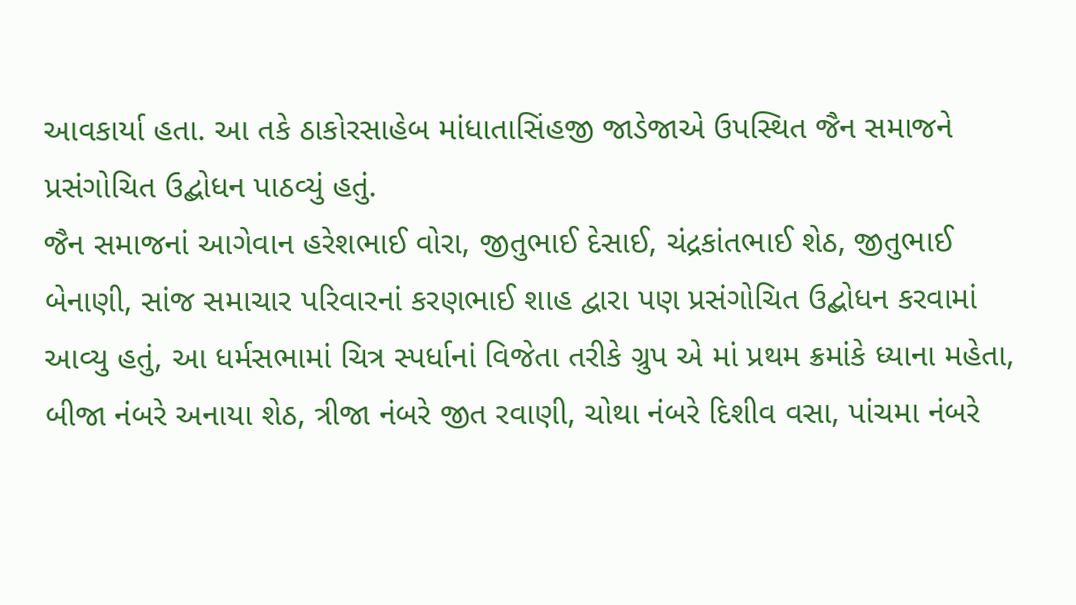આવકાર્યા હતા. આ તકે ઠાકોરસાહેબ માંધાતાસિંહજી જાડેજાએ ઉપસ્થિત જૈન સમાજને પ્રસંગોચિત ઉદ્બોધન પાઠવ્યું હતું.
જૈન સમાજનાં આગેવાન હરેશભાઈ વોરા, જીતુભાઈ દેસાઈ, ચંદ્રકાંતભાઈ શેઠ, જીતુભાઈ બેનાણી, સાંજ સમાચાર પરિવારનાં કરણભાઈ શાહ દ્વારા પણ પ્રસંગોચિત ઉદ્બોધન કરવામાં આવ્યુ હતું, આ ધર્મસભામાં ચિત્ર સ્પર્ધાનાં વિજેતા તરીકે ગ્રુપ એ માં પ્રથમ ક્રમાંકે ધ્યાના મહેતા, બીજા નંબરે અનાયા શેઠ, ત્રીજા નંબરે જીત રવાણી, ચોથા નંબરે દિશીવ વસા, પાંચમા નંબરે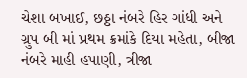ચેશા બખાઈ, છઠ્ઠા નંબરે હિર ગાંધી અને ગ્રુપ બી માં પ્રથમ ક્રમાંકે દિયા મહેતા, બીજા નંબરે માહી હપાણી, ત્રીજા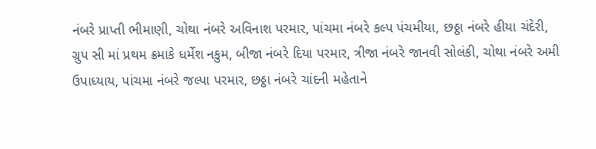નંબરે પ્રાપ્તી ભીમાણી, ચોથા નંબરે અવિનાશ પરમાર, પાંચમા નંબરે કલ્પ પંચમીયા, છઠ્ઠા નંબરે હીયા ચંદેરી, ગ્રુપ સી માં પ્રથમ ક્રમાકે ધર્મેશ નકુમ, બીજા નંબરે દિયા પરમાર, ત્રીજા નંબરે જાનવી સોલંકી, ચોથા નંબરે અમી ઉપાધ્યાય, પાંચમા નંબરે જલ્પા પરમાર, છઠ્ઠા નંબરે ચાંદની મહેતાને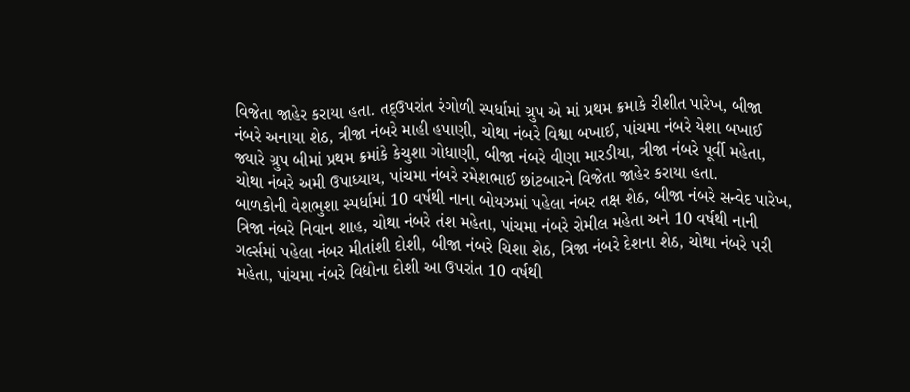વિજેતા જાહેર કરાયા હતા. તદ્ઉપરાંત રંગોળી સ્પર્ધામાં ગ્રુપ એ માં પ્રથમ ક્રમાકે રીશીત પારેખ, બીજા નંબરે અનાયા શેઠ, ત્રીજા નંબરે માહી હપાણી, ચોથા નંબરે વિશ્વા બખાઈ, પાંચમા નંબરે યેશા બખાઈ જ્યારે ગ્રુપ બીમાં પ્રથમ ક્રમાંકે કેચુશા ગોધાણી, બીજા નંબરે વીણા મારડીયા, ત્રીજા નંબરે પૂર્વી મહેતા, ચોથા નંબરે અમી ઉપાધ્યાય, પાંચમા નંબરે રમેશભાઈ છાંટબારને વિજેતા જાહેર કરાયા હતા.
બાળકોની વેશભુશા સ્પર્ધામાં 10 વર્ષથી નાના બોયઝમાં પહેલા નંબર તક્ષ શેઠ, બીજા નંબરે સન્વેદ પારેખ, ત્રિજા નંબરે નિવાન શાહ, ચોથા નંબરે તંશ મહેતા, પાંચમા નંબરે રોમીલ મહેતા અને 10 વર્ષથી નાની ગર્લ્સમાં પહેલા નંબર મીતાંશી દોશી, બીજા નંબરે ચિશા શેઠ, ત્રિજા નંબરે દેશના શેઠ, ચોથા નંબરે પરી મહેતા, પાંચમા નંબરે વિદ્યોના દોશી આ ઉપરાંત 10 વર્ષથી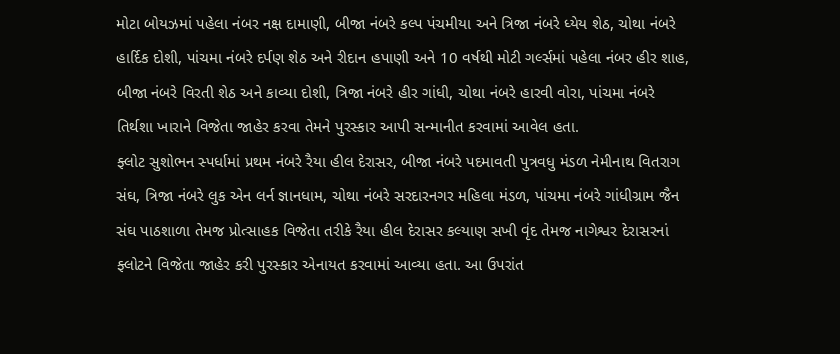મોટા બોયઝમાં પહેલા નંબર નક્ષ દામાણી, બીજા નંબરે કલ્પ પંચમીયા અને ત્રિજા નંબરે ધ્યેય શેઠ, ચોથા નંબરે હાર્દિક દોશી, પાંચમા નંબરે દર્પણ શેઠ અને રીદાન હપાણી અને 10 વર્ષથી મોટી ગર્લ્સમાં પહેલા નંબર હીર શાહ, બીજા નંબરે વિરતી શેઠ અને કાવ્યા દોશી, ત્રિજા નંબરે હીર ગાંધી, ચોથા નંબરે હારવી વોરા, પાંચમા નંબરે તિર્થશા ખારાને વિજેતા જાહેર કરવા તેમને પુરસ્કાર આપી સન્માનીત કરવામાં આવેલ હતા.
ફ્લોટ સુશોભન સ્પર્ધામાં પ્રથમ નંબરે રૈયા હીલ દેરાસર, બીજા નંબરે પદમાવતી પુત્રવધુ મંડળ નેમીનાથ વિતરાગ સંઘ, ત્રિજા નંબરે લુક એન લર્ન જ્ઞાનધામ, ચોથા નંબરે સરદારનગર મહિલા મંડળ, પાંચમા નંબરે ગાંધીગ્રામ જૈન સંઘ પાઠશાળા તેમજ પ્રોત્સાહક વિજેતા તરીકે રૈયા હીલ દેરાસર કલ્યાણ સખી વૃંદ તેમજ નાગેશ્વર દેરાસરનાં ફ્લોટને વિજેતા જાહેર કરી પુરસ્કાર એનાયત કરવામાં આવ્યા હતા. આ ઉપરાંત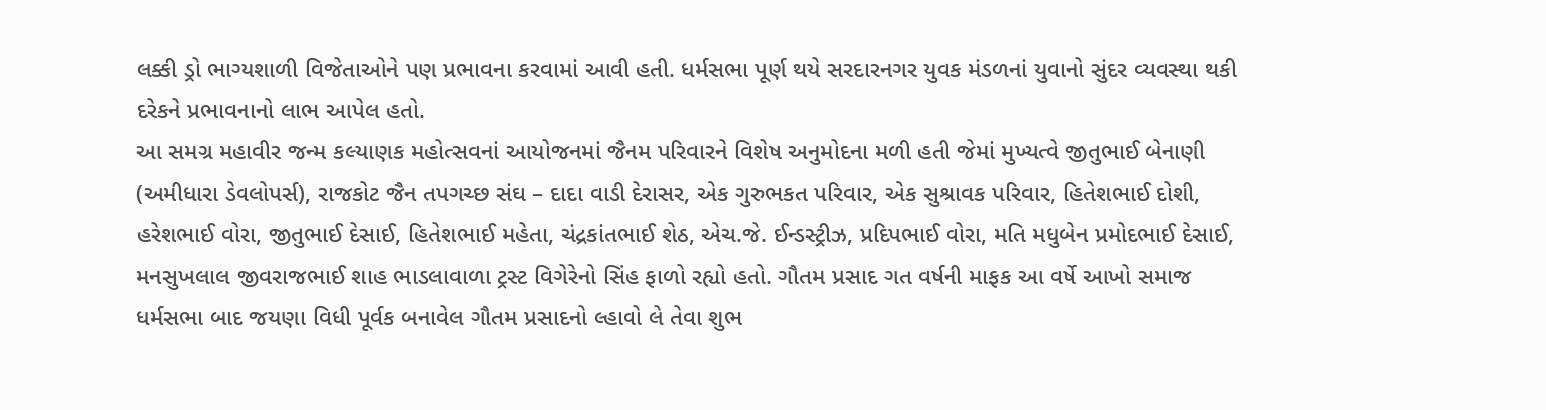લક્કી ડ્રો ભાગ્યશાળી વિજેતાઓને પણ પ્રભાવના કરવામાં આવી હતી. ધર્મસભા પૂર્ણ થયે સરદારનગર યુવક મંડળનાં યુવાનો સુંદર વ્યવસ્થા થકી દરેકને પ્રભાવનાનો લાભ આપેલ હતો.
આ સમગ્ર મહાવીર જન્મ કલ્યાણક મહોત્સવનાં આયોજનમાં જૈનમ પરિવારને વિશેષ અનુમોદના મળી હતી જેમાં મુખ્યત્વે જીતુભાઈ બેનાણી (અમીધારા ડેવલોપર્સ), રાજકોટ જૈન તપગચ્છ સંઘ – દાદા વાડી દેરાસર, એક ગુરુભકત પરિવાર, એક સુશ્રાવક પરિવાર, હિતેશભાઈ દોશી, હરેશભાઈ વોરા, જીતુભાઈ દેસાઈ, હિતેશભાઈ મહેતા, ચંદ્રકાંતભાઈ શેઠ, એચ.જે. ઈન્ડસ્ટ્રીઝ, પ્રદિપભાઈ વોરા, મતિ મધુબેન પ્રમોદભાઈ દેસાઈ, મનસુખલાલ જીવરાજભાઈ શાહ ભાડલાવાળા ટ્રસ્ટ વિગેરેનો સિંહ ફાળો રહ્યો હતો. ગૌતમ પ્રસાદ ગત વર્ષની માફક આ વર્ષે આખો સમાજ ધર્મસભા બાદ જયણા વિધી પૂર્વક બનાવેલ ગૌતમ પ્રસાદનો લ્હાવો લે તેવા શુભ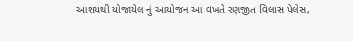આશયથી યોજાયેલ નું આયોજન આ વખતે રણજીત વિલાસ પેલેસ,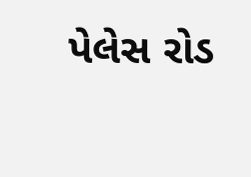પેલેસ રોડ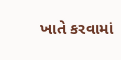ખાતે કરવામાં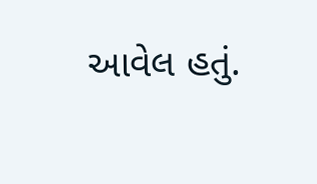આવેલ હતું.